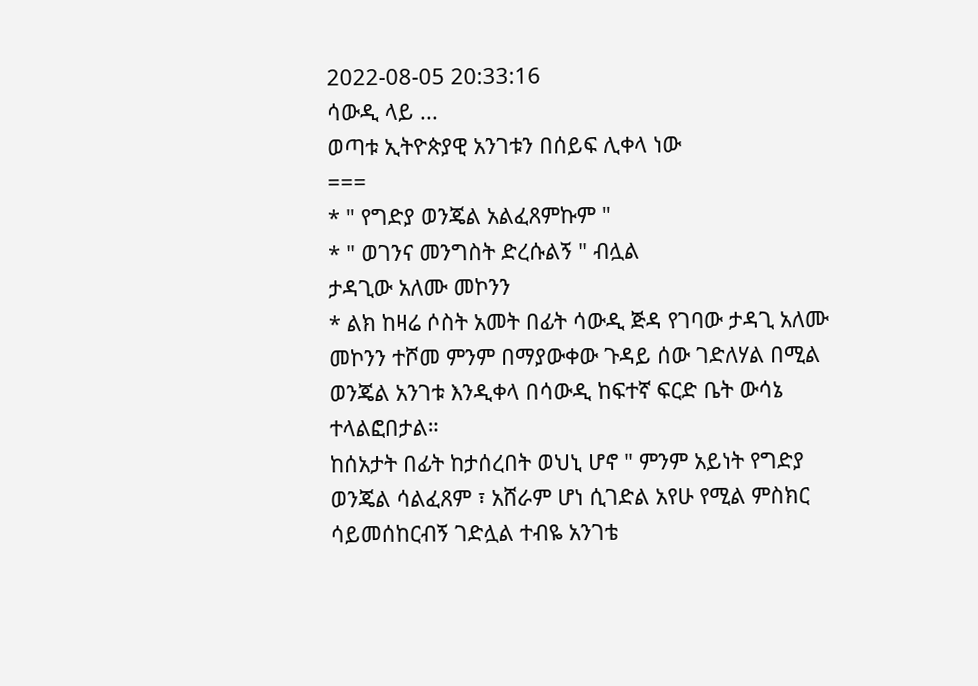2022-08-05 20:33:16
ሳውዲ ላይ ...
ወጣቱ ኢትዮጵያዊ አንገቱን በሰይፍ ሊቀላ ነው
===
* " የግድያ ወንጄል አልፈጸምኩም "
* " ወገንና መንግስት ድረሱልኝ " ብሏል
ታዳጊው አለሙ መኮንን
* ልክ ከዛሬ ሶስት አመት በፊት ሳውዲ ጅዳ የገባው ታዳጊ አለሙ መኮንን ተሾመ ምንም በማያውቀው ጉዳይ ሰው ገድለሃል በሚል ወንጄል አንገቱ እንዲቀላ በሳውዲ ከፍተኛ ፍርድ ቤት ውሳኔ ተላልፎበታል።
ከሰአታት በፊት ከታሰረበት ወህኒ ሆኖ " ምንም አይነት የግድያ ወንጄል ሳልፈጸም ፣ አሸራም ሆነ ሲገድል አየሁ የሚል ምስክር ሳይመሰከርብኝ ገድሏል ተብዬ አንገቴ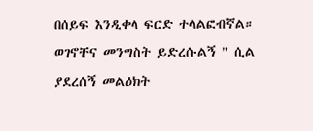በሰይፍ እንዲቀላ ፍርድ ተላልፎብኛል። ወገኖቸና መንግስት ይድረሱልኝ " ሲል ያደረሰኝ መልዕክት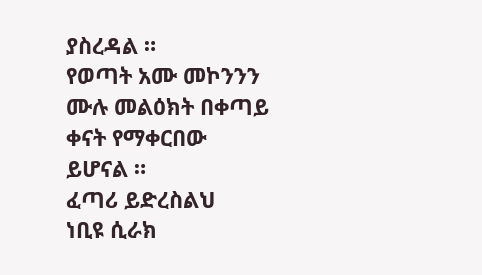ያስረዳል ።
የወጣት አሙ መኮንንን ሙሉ መልዕክት በቀጣይ ቀናት የማቀርበው ይሆናል ።
ፈጣሪ ይድረስልህ
ነቢዩ ሲራክ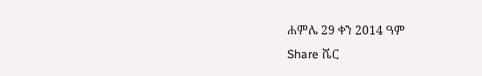ሐምሌ 29 ቀን 2014 ዓም
Share ሼር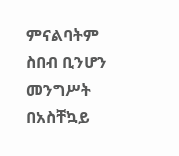ምናልባትም ስበብ ቢንሆን መንግሥት በአስቸኳይ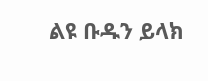ልዩ ቡዱን ይላክ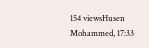154 viewsHusen Mohammed, 17:33